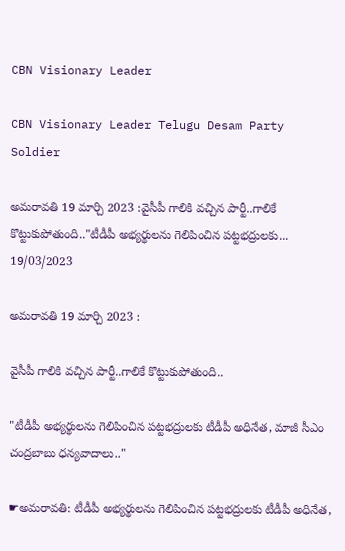CBN Visionary Leader

CBN Visionary Leader Telugu Desam Party Soldier

అమరావతి 19 మార్చి 2023 :వైసీపీ గాలికి వచ్చిన పార్టీ..గాలికే కొట్టుకుపోతుంది.."టీడీపీ అభ్యర్థులను గెలిపించిన పట్టభద్రులకు...
19/03/2023

అమరావతి 19 మార్చి 2023 :

వైసీపీ గాలికి వచ్చిన పార్టీ..గాలికే కొట్టుకుపోతుంది..

"టీడీపీ అభ్యర్థులను గెలిపించిన పట్టభద్రులకు టీడీపీ అధినేత, మాజీ సీఎం చంద్రబాబు ధన్యవాదాలు.."

☛అమరావతి: టీడీపీ అభ్యర్థులను గెలిపించిన పట్టభద్రులకు టీడీపీ అధినేత,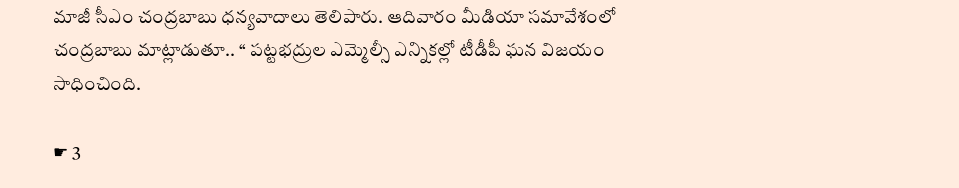మాజీ సీఎం చంద్రబాబు ధన్యవాదాలు తెలిపారు. ఆదివారం మీడియా సమావేశంలో చంద్రబాబు మాట్లాడుతూ.. ‘‘ పట్టభద్రుల ఎమ్మెల్సీ ఎన్నికల్లో టీడీపీ ఘన విజయం సాధించింది.

☛ 3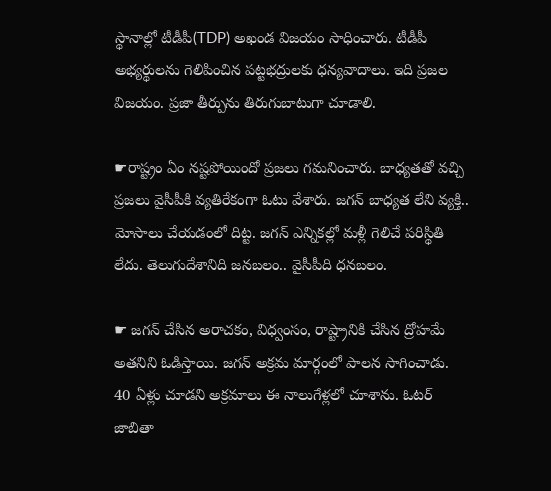స్థానాల్లో టీడీపీ(TDP) అఖండ విజయం సాధించారు. టీడీపీ అభ్యర్థులను గెలిపించిన పట్టభద్రులకు ధన్యవాదాలు. ఇది ప్రజల విజయం. ప్రజా తీర్పును తిరుగుబాటుగా చూడాలి.

☛రాష్ట్రం ఏం నష్టపోయిందో ప్రజలు గమనించారు. బాధ్యతతో వచ్చి ప్రజలు వైసీపీకి వ్యతిరేకంగా ఓటు వేశారు. జగన్‌ బాధ్యత లేని వ్యక్తి.. మోసాలు చేయడంలో దిట్ట. జగన్‌ ఎన్నికల్లో మళ్లీ గెలిచే పరిస్థితి లేదు. తెలుగుదేశానిది జనబలం.. వైసీపీది ధనబలం.

☛ జగన్ చేసిన అరాచకం, విధ్వంసం, రాష్ట్రానికి చేసిన ద్రోహమే అతనిని ఓడిస్తాయి. జగన్ అక్రమ మార్గంలో పాలన సాగించాడు. 40 ఏళ్లు చూడని అక్రమాలు ఈ నాలుగేళ్లలో చూశాను. ఓటర్ జాబితా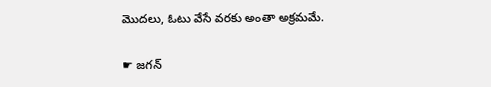మొదలు, ఓటు వేసే వరకు అంతా అక్రమమే.

☛ జగన్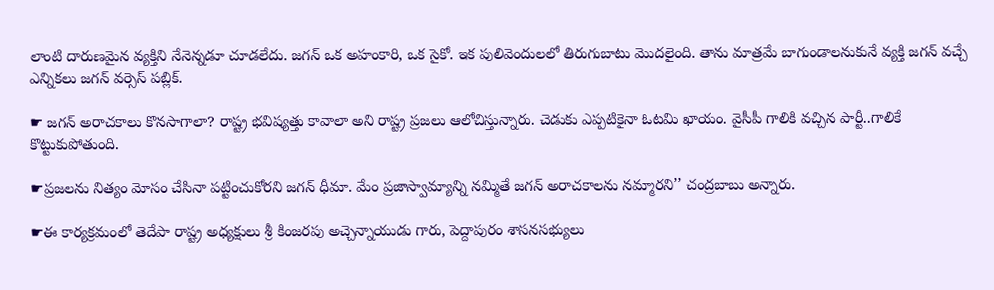లాంటి దారుణమైన వ్యక్తిని నేనెన్నడూ చూడలేదు. జగన్ ఒక అహంకారి, ఒక సైకో. ఇక పులివెందులలో తిరుగుబాటు మొదలైంది. తాను మాత్రమే బాగుండాలనుకునే వ్యక్తి జగన్ వచ్చే ఎన్నికలు జగన్ వర్సెస్ పబ్లిక్.

☛ జగన్ అరాచకాలు కొనసాగాలా? రాష్ట్ర భవిష్యత్తు కావాలా అని రాష్ట్ర ప్రజలు ఆలోచిస్తున్నారు. చెడుకు ఎప్పటికైనా ఓటమి ఖాయం. వైసీపీ గాలికి వచ్చిన పార్టీ..గాలికే కొట్టుకుపోతుంది.

☛ప్రజలను నిత్యం మోసం చేసినా పట్టించుకోరని జగన్ ధీమా. మేం ప్రజాస్వామ్యాన్ని నమ్మితే జగన్ అరాచకాలను నమ్మారని’’ చంద్రబాబు అన్నారు.

☛ఈ కార్యక్రమంలో తెదేపా రాష్ట్ర అధ్యక్షులు శ్రీ కింజరపు అచ్చెన్నాయుడు గారు, పెద్దాపురం శాసనసభ్యులు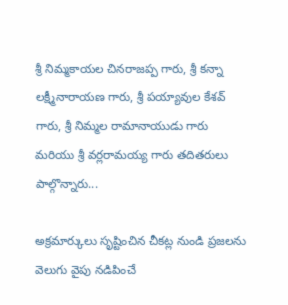శ్రీ నిమ్మకాయల చినరాజప్ప గారు, శ్రీ కన్నా లక్ష్మీనారాయణ గారు, శ్రీ పయ్యావుల కేశవ్ గారు, శ్రీ నిమ్మల రామానాయుడు గారు మరియు శ్రీ వర్లరామయ్య గారు తదితరులు పాల్గొన్నారు...

అక్రమార్కులు సృష్టించిన చీకట్ల నుండి ప్రజలను వెలుగు వైపు నడిపించే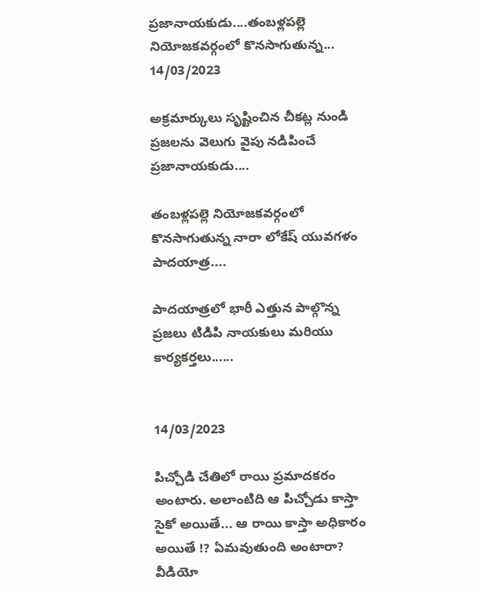ప్రజానాయకుడు....తంబళ్లపల్లె నియోజకవర్గంలో కొనసాగుతున్న...
14/03/2023

అక్రమార్కులు సృష్టించిన చీకట్ల నుండి ప్రజలను వెలుగు వైపు నడిపించే ప్రజానాయకుడు....

తంబళ్లపల్లె నియోజకవర్గంలో కొనసాగుతున్న నారా లోకేష్ యువగళం పాదయాత్ర....

పాదయాత్రలో భారీ ఎత్తున పాల్గొన్న ప్రజలు టిడిపి నాయకులు మరియు కార్యకర్తలు......


14/03/2023

పిచ్చోడి చేతిలో రాయి ప్రమాదకరం అంటారు. అలాంటిది ఆ పిచ్చోడు కాస్తా సైకో అయితే... ఆ రాయి కాస్తా అధికారం అయితే !? ఏమవుతుంది అంటారా? వీడియో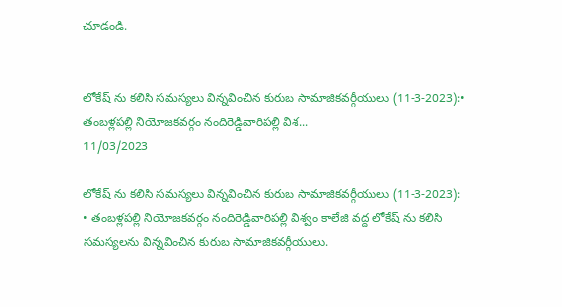చూడండి.


లోకేష్ ను కలిసి సమస్యలు విన్నవించిన కురుబ సామాజికవర్గీయులు (11-3-2023):• తంబళ్లపల్లి నియోజకవర్గం నందిరెడ్డివారిపల్లి విశ...
11/03/2023

లోకేష్ ను కలిసి సమస్యలు విన్నవించిన కురుబ సామాజికవర్గీయులు (11-3-2023):
• తంబళ్లపల్లి నియోజకవర్గం నందిరెడ్డివారిపల్లి విశ్వం కాలేజి వద్ద లోకేష్ ను కలిసి సమస్యలను విన్నవించిన కురుబ సామాజికవర్గీయులు.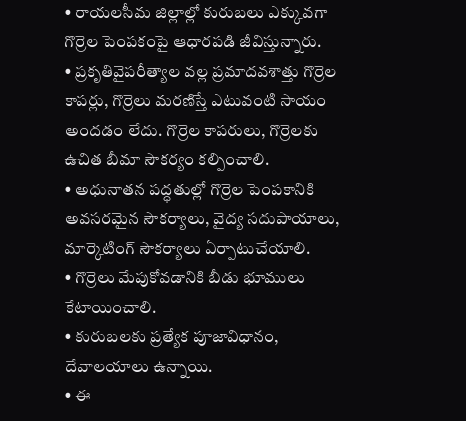• రాయలసీమ జిల్లాల్లో కురుబలు ఎక్కువగా గొర్రెల పెంపకంపై ఆధారపడి జీవిస్తున్నారు.
• ప్రకృతివైపరీత్యాల వల్ల ప్రమాదవశాత్తు గొర్రెల కాపర్లు, గొర్రెలు మరణిస్తే ఎటువంటి సాయం అందడం లేదు. గొర్రెల కాపరులు, గొర్రెలకు ఉచిత బీమా సౌకర్యం కల్పించాలి.
• అధునాతన పద్ధతుల్లో గొర్రెల పెంపకానికి అవసరమైన సౌకర్యాలు, వైద్య సదుపాయాలు, మార్కెటింగ్ సౌకర్యాలు ఏర్పాటుచేయాలి.
• గొర్రెలు మేపుకోవడానికి బీడు భూములు కేటాయించాలి.
• కురుబలకు ప్రత్యేక పూజావిధానం, దేవాలయాలు ఉన్నాయి.
• ఈ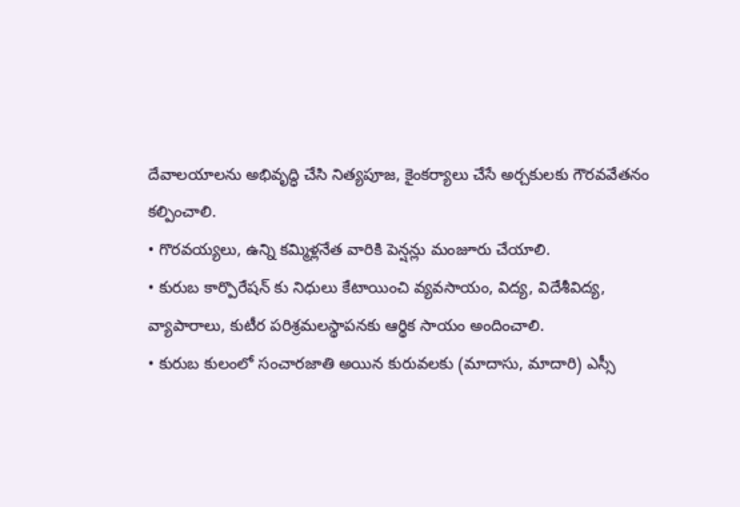దేవాలయాలను అభివృద్ధి చేసి నిత్యపూజ, కైంకర్యాలు చేసే అర్చకులకు గౌరవవేతనం కల్పించాలి.
• గొరవయ్యలు, ఉన్ని కమ్మిళ్లనేత వారికి పెన్షన్లు మంజూరు చేయాలి.
• కురుబ కార్పొరేషన్ కు నిధులు కేటాయించి వ్యవసాయం, విద్య, విదేశీవిద్య, వ్యాపారాలు, కుటీర పరిశ్రమలస్థాపనకు ఆర్థిక సాయం అందించాలి.
• కురుబ కులంలో సంచారజాతి అయిన కురువలకు (మాదాసు, మాదారి) ఎస్సీ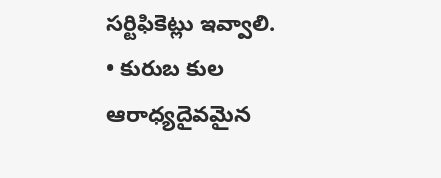సర్టిఫికెట్లు ఇవ్వాలి.
• కురుబ కుల ఆరాధ్యదైవమైన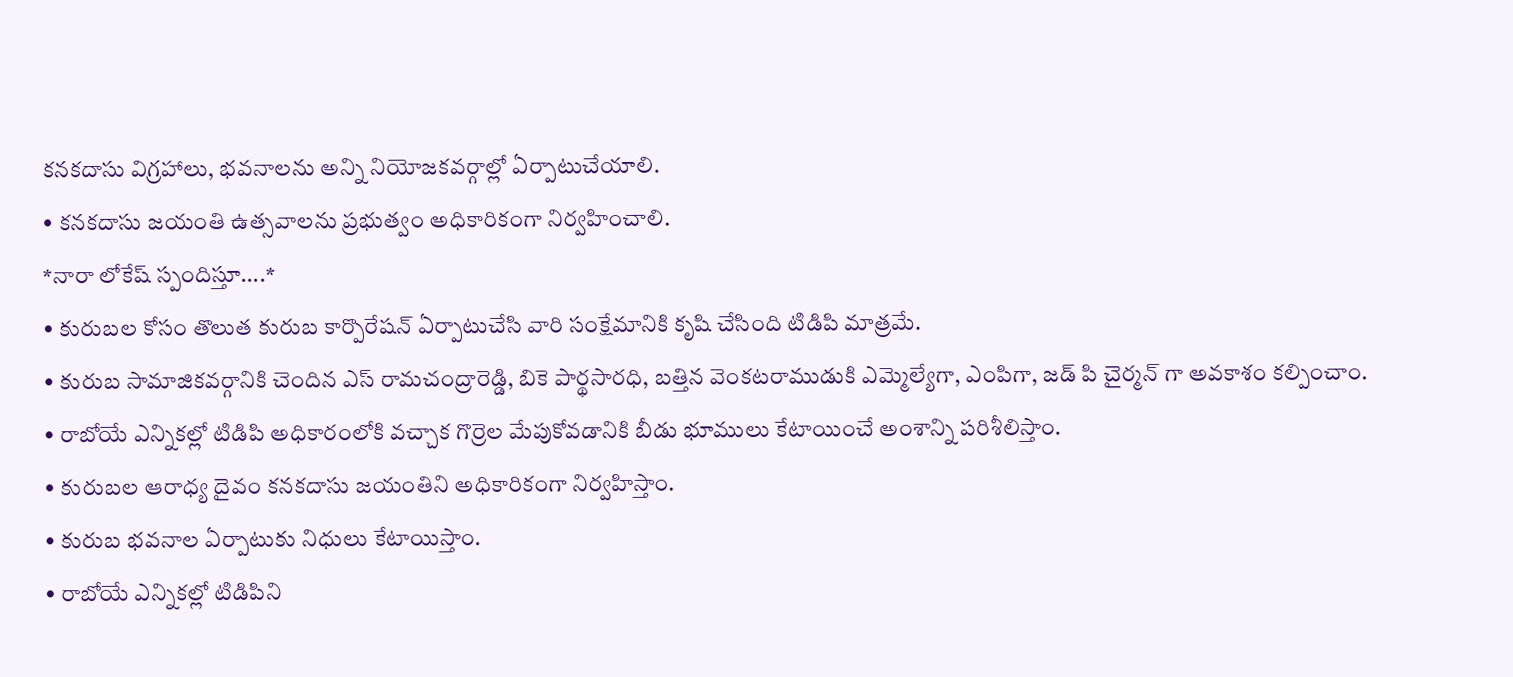కనకదాసు విగ్రహాలు, భవనాలను అన్ని నియోజకవర్గాల్లో ఏర్పాటుచేయాలి.
• కనకదాసు జయంతి ఉత్సవాలను ప్రభుత్వం అధికారికంగా నిర్వహించాలి.
*నారా లోకేష్ స్పందిస్తూ....*
• కురుబల కోసం తొలుత కురుబ కార్పొరేషన్ ఏర్పాటుచేసి వారి సంక్షేమానికి కృషి చేసింది టిడిపి మాత్రమే.
• కురుబ సామాజికవర్గానికి చెందిన ఎస్ రామచంద్రారెడ్డి, బికె పార్థసారధి, బత్తిన వెంకటరాముడుకి ఎమ్మెల్యేగా, ఎంపిగా, జడ్ పి చైర్మన్ గా అవకాశం కల్పించాం.
• రాబోయే ఎన్నికల్లో టిడిపి అధికారంలోకి వచ్చాక గొర్రెల మేపుకోవడానికి బీడు భూములు కేటాయించే అంశాన్ని పరిశీలిస్తాం.
• కురుబల ఆరాధ్య దైవం కనకదాసు జయంతిని అధికారికంగా నిర్వహిస్తాం.
• కురుబ భవనాల ఏర్పాటుకు నిధులు కేటాయిస్తాం.
• రాబోయే ఎన్నికల్లో టిడిపిని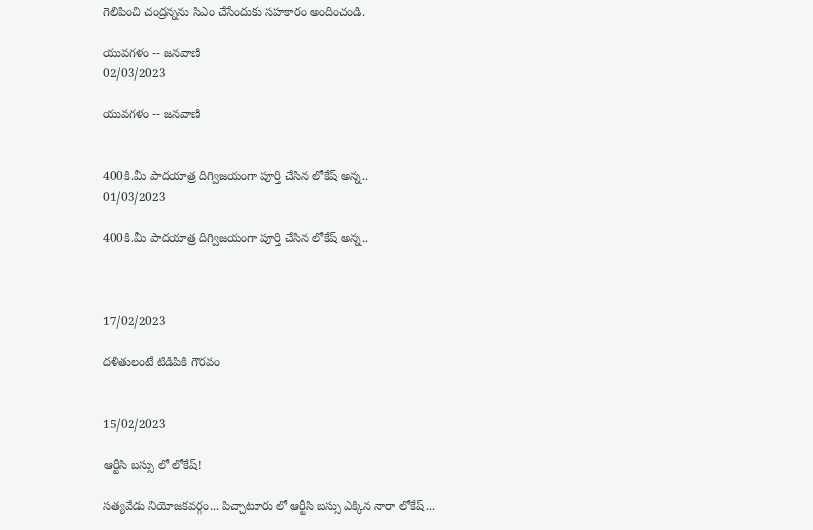గెలిపించి చంద్రన్నను సిఎం చేసేందుకు సహకారం అందించండి.

యువగళం -- జనవాణి
02/03/2023

యువగళం -- జనవాణి


400కి.మీ పాదయాత్ర దిగ్విజయంగా పూర్తి చేసిన లోకేష్ అన్న..
01/03/2023

400కి.మీ పాదయాత్ర దిగ్విజయంగా పూర్తి చేసిన లోకేష్ అన్న..



17/02/2023

దళితులంటే టిడిపికి గౌరవం


15/02/2023

ఆర్టీసి బస్సు లో లోకేష్!

సత్యవేడు నియోజకవర్గం... పిచ్చాటూరు లో ఆర్టీసి బస్సు ఎక్కిన నారా లోకేష్...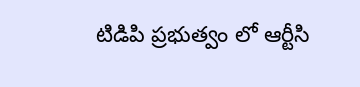టిడిపి ప్రభుత్వం లో ఆర్టీసి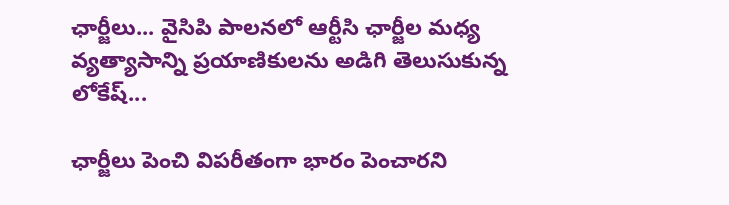ఛార్జీలు... వైసిపి పాలనలో ఆర్టీసి ఛార్జీల మధ్య వ్యత్యాసాన్ని ప్రయాణికులను అడిగి తెలుసుకున్న లోకేష్...

ఛార్జీలు పెంచి విపరీతంగా భారం పెంచారని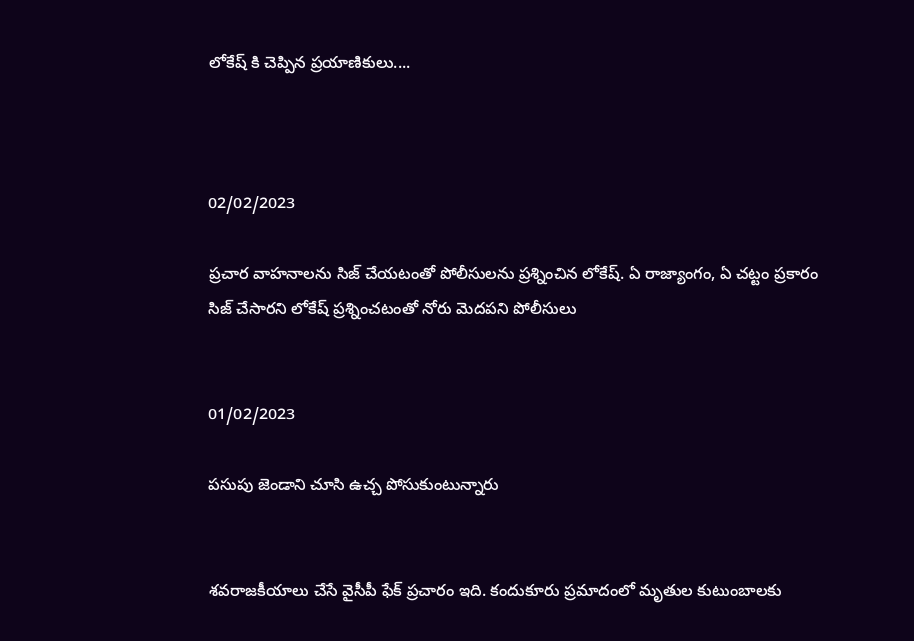లోకేష్ కి చెప్పిన ప్రయాణికులు....



02/02/2023

ప్రచార వాహనాలను సిజ్ చేయటంతో పోలీసులను ప్రశ్నించిన లోకేష్. ఏ రాజ్యాంగం, ఏ చట్టం ప్రకారం సిజ్ చేసారని లోకేష్ ప్రశ్నించటంతో నోరు మెదపని పోలీసులు


01/02/2023

పసుపు జెండాని చూసి ఉచ్చ పోసుకుంటున్నారు


శవరాజకీయాలు చేసే వైసీపీ ఫేక్ ప్రచారం ఇది. కందుకూరు ప్రమాదంలో మృతుల కుటుంబాలకు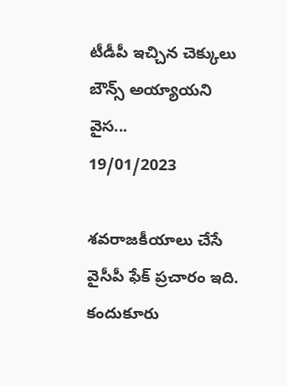టీడీపీ ఇచ్చిన చెక్కులు బౌన్స్ అయ్యాయని వైస...
19/01/2023

శవరాజకీయాలు చేసే వైసీపీ ఫేక్ ప్రచారం ఇది. కందుకూరు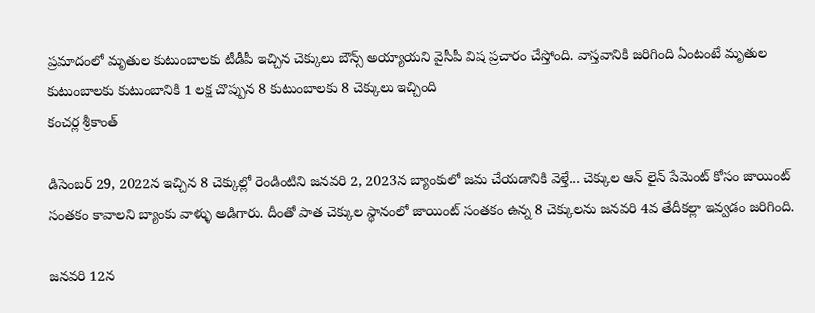ప్రమాదంలో మృతుల కుటుంబాలకు టీడీపీ ఇచ్చిన చెక్కులు బౌన్స్ అయ్యాయని వైసీపీ విష ప్రచారం చేస్తోంది. వాస్తవానికి జరిగింది ఏంటంటే మృతుల కుటుంబాలకు కుటుంబానికి 1 లక్ష చొప్పున 8 కుటుంబాలకు 8 చెక్కులు ఇచ్చింది
కంచర్ల శ్రీకాంత్

డిసెంబర్ 29, 2022న ఇచ్చిన 8 చెక్కుల్లో రెండింటిని జనవరి 2, 2023న బ్యాంకులో జమ చేయడానికి వెళ్తే... చెక్కుల ఆన్ లైన్ పేమెంట్ కోసం జాయింట్ సంతకం కావాలని బ్యాంకు వాళ్ళు అడిగారు. దీంతో పాత చెక్కుల స్థానంలో జాయింట్ సంతకం ఉన్న 8 చెక్కులను జనవరి 4వ తేదీకల్లా ఇవ్వడం జరిగింది.

జనవరి 12న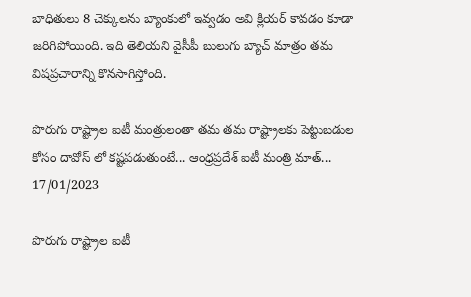బాధితులు 8 చెక్కులను బ్యాంకులో ఇవ్వడం అవి క్లియర్ కావడం కూడా జరిగిపోయింది. ఇది తెలియని వైసీపీ బులుగు బ్యాచ్ మాత్రం తమ విషప్రచారాన్ని కొనసాగిస్తోంది.

పొరుగు రాష్ట్రాల ఐటీ మంత్రులంతా తమ తమ రాష్ట్రాలకు పెట్టుబడుల కోసం దావోస్ లో కష్టపడుతుంటే... ఆంధ్రప్రదేశ్ ఐటీ మంత్రి మాత్...
17/01/2023

పొరుగు రాష్ట్రాల ఐటీ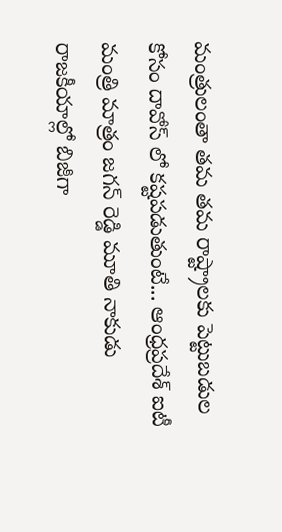మంత్రులంతా తమ తమ రాష్ట్రాలకు పెట్టుబడుల కోసం దావోస్ లో కష్టపడుతుంటే... ఆంధ్రప్రదేశ్ ఐటీ మంత్రి మాత్రం జగన్ రెడ్డి మూతి నాకుడు రాజకీయాల్లో బిజీగా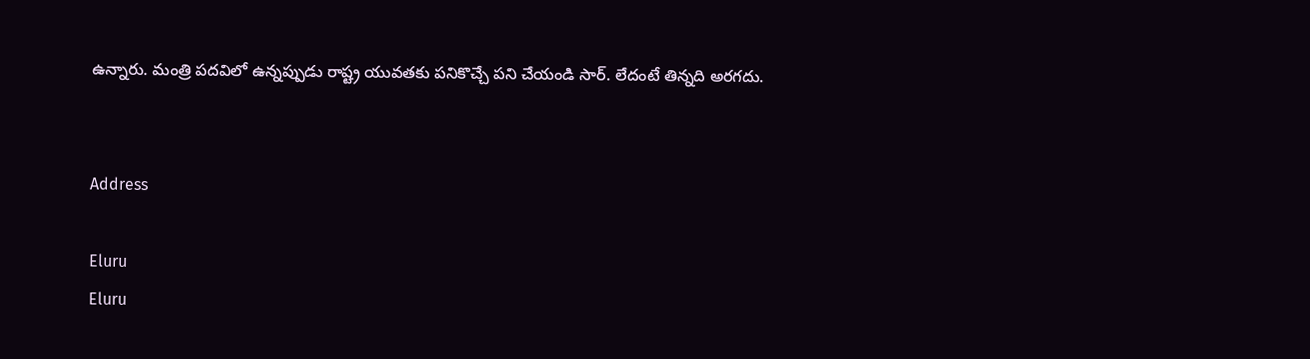ఉన్నారు. మంత్రి పదవిలో ఉన్నప్పుడు రాష్ట్ర యువతకు పనికొచ్చే పని చేయండి సార్. లేదంటే తిన్నది అరగదు.


Address

Eluru
Eluru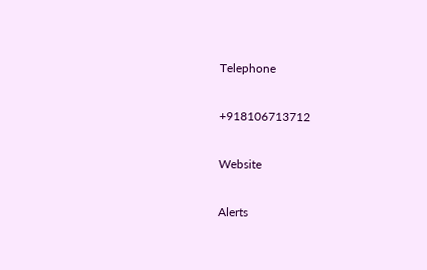Telephone

+918106713712

Website

Alerts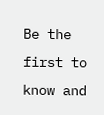Be the first to know and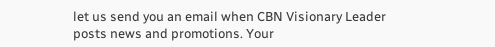let us send you an email when CBN Visionary Leader posts news and promotions. Your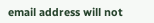email address will not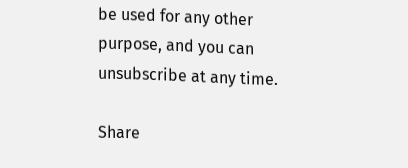be used for any other purpose, and you can unsubscribe at any time.

Share